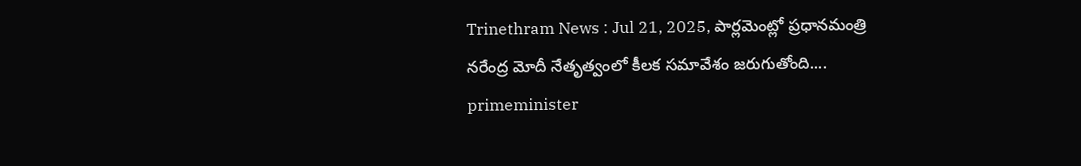Trinethram News : Jul 21, 2025, పార్లమెంట్లో ప్రధానమంత్రి నరేంద్ర మోదీ నేతృత్వంలో కీలక సమావేశం జరుగుతోంది....
primeminister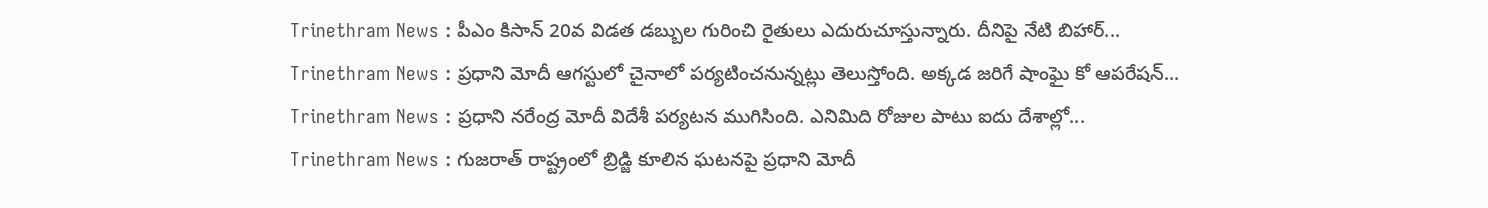Trinethram News : పీఎం కిసాన్ 20వ విడత డబ్బుల గురించి రైతులు ఎదురుచూస్తున్నారు. దీనిపై నేటి బిహార్...
Trinethram News : ప్రధాని మోదీ ఆగస్టులో చైనాలో పర్యటించనున్నట్లు తెలుస్తోంది. అక్కడ జరిగే షాంఘై కో ఆపరేషన్...
Trinethram News : ప్రధాని నరేంద్ర మోదీ విదేశీ పర్యటన ముగిసింది. ఎనిమిది రోజుల పాటు ఐదు దేశాల్లో...
Trinethram News : గుజరాత్ రాష్ట్రంలో బ్రిడ్జి కూలిన ఘటనపై ప్రధాని మోదీ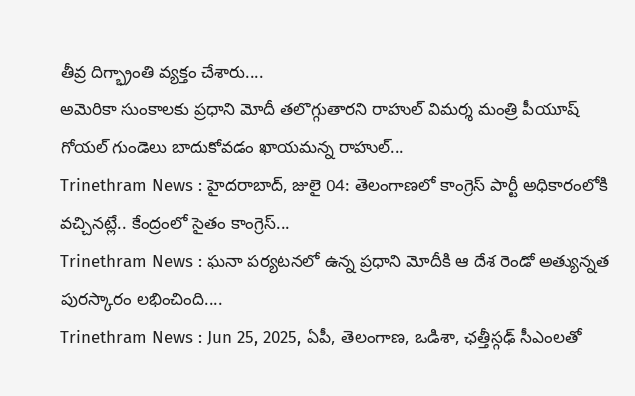తీవ్ర దిగ్భ్రాంతి వ్యక్తం చేశారు....
అమెరికా సుంకాలకు ప్రధాని మోదీ తలొగ్గుతారని రాహుల్ విమర్శ మంత్రి పీయూష్ గోయల్ గుండెలు బాదుకోవడం ఖాయమన్న రాహుల్...
Trinethram News : హైదరాబాద్, జులై 04: తెలంగాణలో కాంగ్రెస్ పార్టీ అధికారంలోకి వచ్చినట్లే.. కేంద్రంలో సైతం కాంగ్రెస్...
Trinethram News : ఘనా పర్యటనలో ఉన్న ప్రధాని మోదీకి ఆ దేశ రెండో అత్యున్నత పురస్కారం లభించింది....
Trinethram News : Jun 25, 2025, ఏపీ, తెలంగాణ, ఒడిశా, ఛత్తీస్గఢ్ సీఎంలతో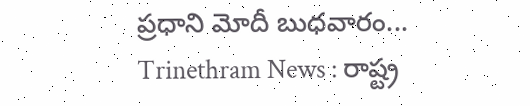ప్రధాని మోదీ బుధవారం...
Trinethram News : రాష్ట్ర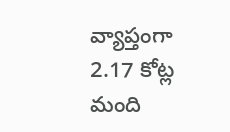వ్యాప్తంగా 2.17 కోట్ల మంది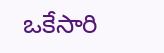ఒకేసారి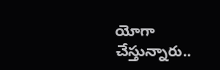యోగా చేస్తున్నారు..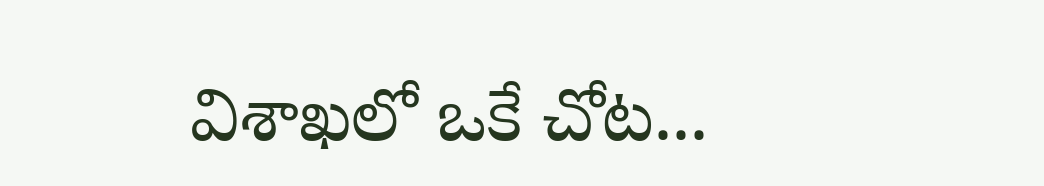విశాఖలో ఒకే చోట...